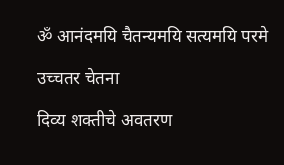ॐ आनंदमयि चैतन्यमयि सत्यमयि परमे

उच्चतर चेतना

दिव्य शक्तीचे अवतरण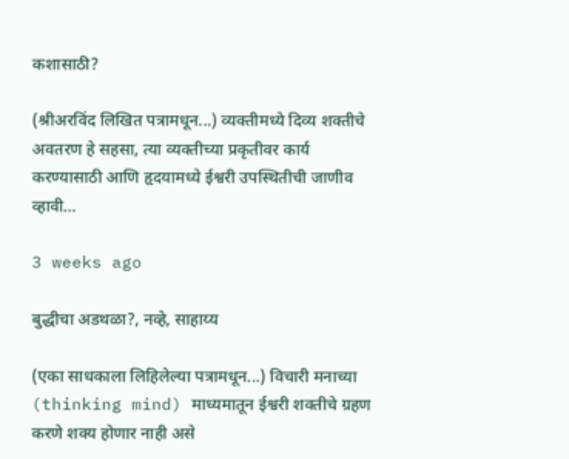कशासाठी?

(श्रीअरविंद लिखित पत्रामधून...) व्यक्तीमध्ये दिव्य शक्तीचे अवतरण हे सहसा, त्या व्यक्तीच्या प्रकृतीवर कार्य करण्यासाठी आणि हृदयामध्ये ईश्वरी उपस्थितीची जाणीव व्हावी…

3 weeks ago

बुद्धीचा अडथळा?, नव्हे, साहाय्य

(एका साधकाला लिहिलेल्या पत्रामधून...) विचारी मनाच्या (thinking mind) माध्यमातून ईश्वरी शक्तीचे ग्रहण करणे शक्य होणार नाही असे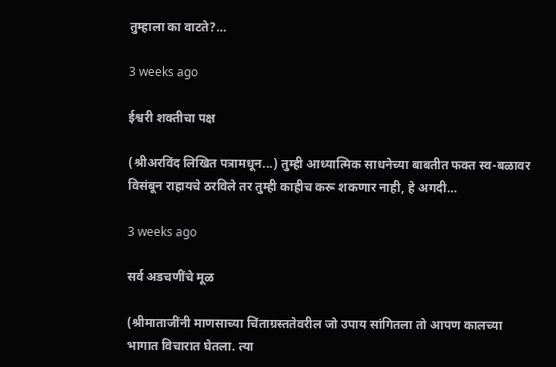तुम्हाला का वाटते?…

3 weeks ago

ईश्वरी शक्तीचा पक्ष

(श्रीअरविंद लिखित पत्रामधून...) तुम्ही आध्यात्मिक साधनेच्या बाबतीत फक्त स्व-बळावर विसंबून राहायचे ठरविले तर तुम्ही काहीच करू शकणार नाही, हे अगदी…

3 weeks ago

सर्व अडचणींचे मूळ

(श्रीमाताजींनी माणसाच्या चिंताग्रस्ततेवरील जो उपाय सांगितला तो आपण कालच्या भागात विचारात घेतला. त्या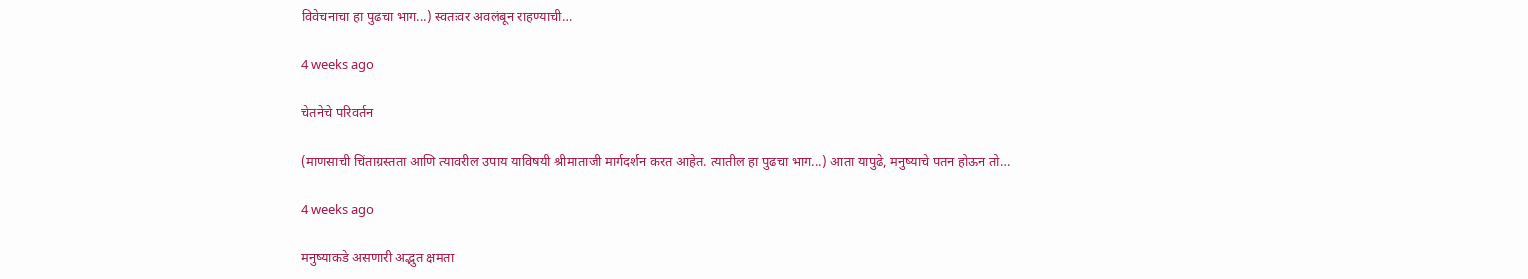विवेचनाचा हा पुढचा भाग...) स्वतःवर अवलंबून राहण्याची…

4 weeks ago

चेतनेचे परिवर्तन

(माणसाची चिंताग्रस्तता आणि त्यावरील उपाय याविषयी श्रीमाताजी मार्गदर्शन करत आहेत. त्यातील हा पुढचा भाग...) आता यापुढे, मनुष्याचे पतन होऊन तो…

4 weeks ago

मनुष्याकडे असणारी अद्भुत क्षमता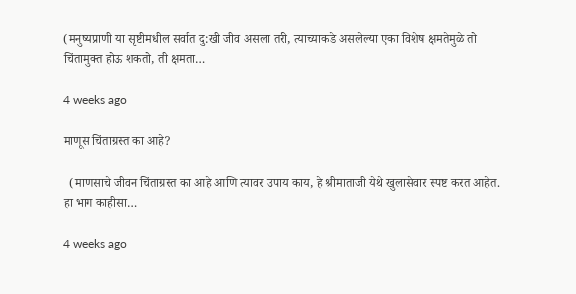(मनुष्यप्राणी या सृष्टीमधील सर्वात दु:खी जीव असला तरी, त्याच्याकडे असलेल्या एका विशेष क्षमतेमुळे तो चिंतामुक्त होऊ शकतो, ती क्षमता…

4 weeks ago

माणूस चिंताग्रस्त का आहे?

  (माणसाचे जीवन चिंताग्रस्त का आहे आणि त्यावर उपाय काय, हे श्रीमाताजी येथे खुलासेवार स्पष्ट करत आहेत. हा भाग काहीसा…

4 weeks ago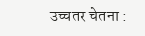उच्चतर चेतना :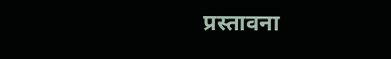प्रस्तावना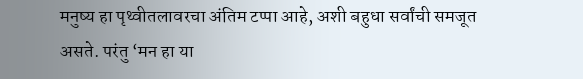मनुष्य हा पृथ्वीतलावरचा अंतिम टप्पा आहे, अशी बहुधा सर्वांची समजूत असते. परंतु ‘मन हा या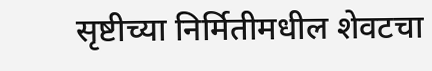सृष्टीच्या निर्मितीमधील शेवटचा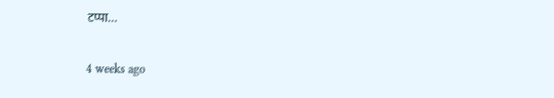टप्पा…

4 weeks ago